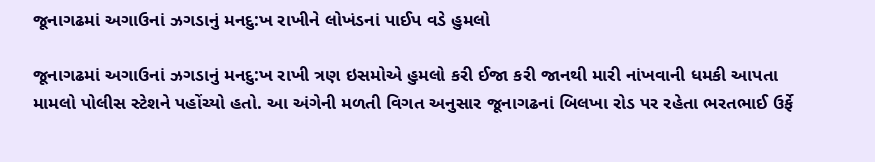જૂનાગઢમાં અગાઉનાં ઝગડાનું મનદુ:ખ રાખીને લોખંડનાં પાઈપ વડે હુમલો

જૂનાગઢમાં અગાઉનાં ઝગડાનું મનદુ:ખ રાખી ત્રણ ઇસમોએ હુમલો કરી ઈજા કરી જાનથી મારી નાંખવાની ધમકી આપતા મામલો પોલીસ સ્ટેશને પહોંચ્યો હતો. આ અંગેની મળતી વિગત અનુસાર જૂનાગઢનાં બિલખા રોડ પર રહેતા ભરતભાઈ ઉર્ફે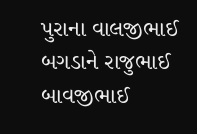પુરાના વાલજીભાઈ બગડાને રાજુભાઈ બાવજીભાઈ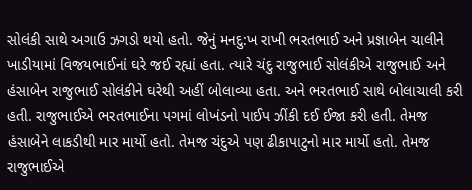સોલંકી સાથે અગાઉ ઝગડો થયો હતો. જેનું મનદુ:ખ રાખી ભરતભાઈ અને પ્રજ્ઞાબેન ચાલીને ખાડીયામાં વિજયભાઈનાં ઘરે જઈ રહ્યાં હતા. ત્યારે ચંદુ રાજુભાઈ સોલંકીએ રાજુભાઈ અને હંસાબેન રાજુભાઈ સોલંકીને ઘરેથી અહીં બોલાવ્યા હતા. અને ભરતભાઈ સાથે બોલાચાલી કરી હતી. રાજુભાઈએ ભરતભાઈના પગમાં લોખંડનો પાઈપ ઝીંકી દઈ ઈજા કરી હતી. તેમજ હંસાબેને લાકડીથી માર માર્યો હતો. તેમજ ચંદુએ પણ ઢીકાપાટુનો માર માર્યો હતો. તેમજ રાજુભાઈએ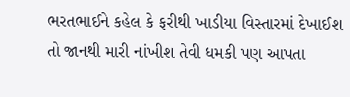ભરતભાઈને કહેલ કે ફરીથી ખાડીયા વિસ્તારમાં દેખાઈશ તો જાનથી મારી નાંખીશ તેવી ધમકી પણ આપતા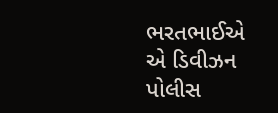ભરતભાઈએ એ ડિવીઝન પોલીસ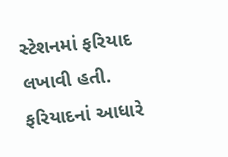સ્ટેશનમાં ફરિયાદ લખાવી હતી. ફરિયાદનાં આધારે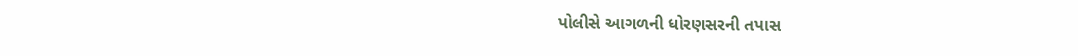પોલીસે આગળની ધોરણસરની તપાસ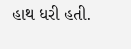હાથ ધરી હતી.